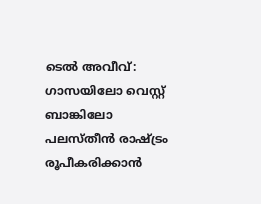ടെൽ അവീവ്: ഗാസയിലോ വെസ്റ്റ് ബാങ്കിലോ പലസ്തീൻ രാഷ്ട്രം രൂപീകരിക്കാൻ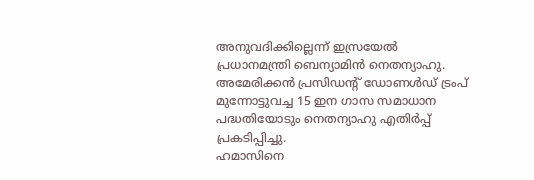അനുവദിക്കില്ലെന്ന് ഇസ്രയേൽ പ്രധാനമന്ത്രി ബെന്യാമിൻ നെതന്യാഹു. അമേരിക്കൻ പ്രസിഡന്റ് ഡോണൾഡ് ട്രംപ് മുന്നോട്ടുവച്ച 15 ഇന ഗാസ സമാധാന പദ്ധതിയോടും നെതന്യാഹു എതിർപ്പ് പ്രകടിപ്പിച്ചു.
ഹമാസിനെ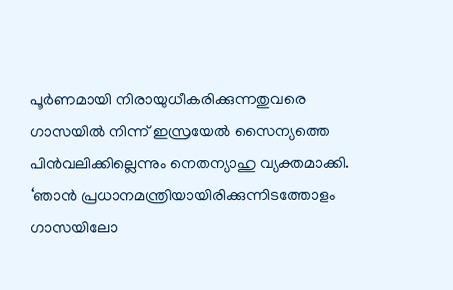പൂർണമായി നിരായുധീകരിക്കുന്നതുവരെ ഗാസയിൽ നിന്ന് ഇസ്രയേൽ സൈന്യത്തെ പിൻവലിക്കില്ലെന്നും നെതന്യാഹു വ്യക്തമാക്കി. ‘ഞാൻ പ്രധാനമന്ത്രിയായിരിക്കുന്നിടത്തോളം ഗാസയിലോ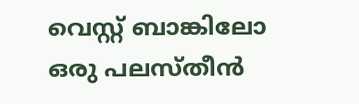വെസ്റ്റ് ബാങ്കിലോ ഒരു പലസ്തീൻ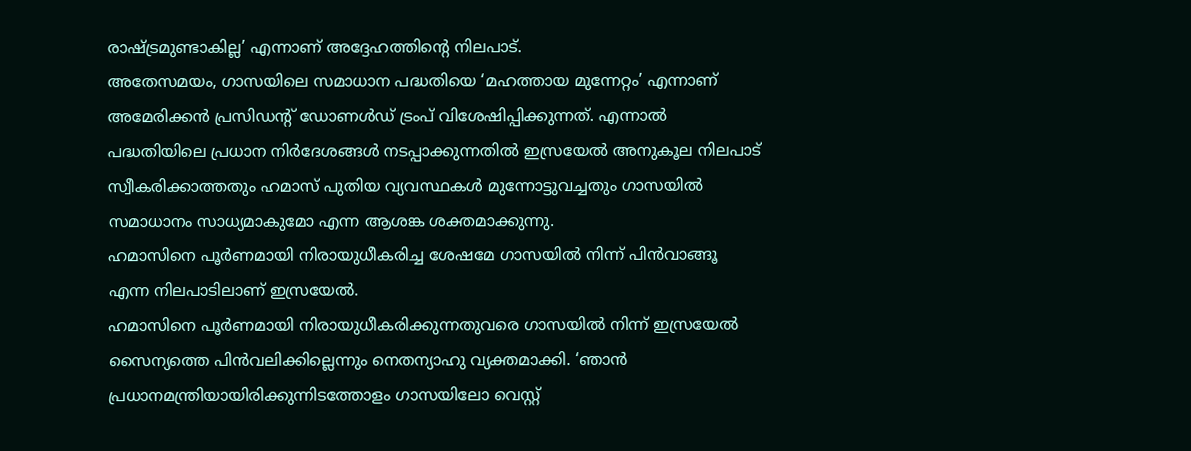രാഷ്ട്രമുണ്ടാകില്ല’ എന്നാണ് അദ്ദേഹത്തിന്റെ നിലപാട്.
അതേസമയം, ഗാസയിലെ സമാധാന പദ്ധതിയെ ‘മഹത്തായ മുന്നേറ്റം’ എന്നാണ് അമേരിക്കൻ പ്രസിഡന്റ് ഡോണൾഡ് ട്രംപ് വിശേഷിപ്പിക്കുന്നത്. എന്നാൽ പദ്ധതിയിലെ പ്രധാന നിർദേശങ്ങൾ നടപ്പാക്കുന്നതിൽ ഇസ്രയേൽ അനുകൂല നിലപാട് സ്വീകരിക്കാത്തതും ഹമാസ് പുതിയ വ്യവസ്ഥകൾ മുന്നോട്ടുവച്ചതും ഗാസയിൽ സമാധാനം സാധ്യമാകുമോ എന്ന ആശങ്ക ശക്തമാക്കുന്നു.
ഹമാസിനെ പൂർണമായി നിരായുധീകരിച്ച ശേഷമേ ഗാസയിൽ നിന്ന് പിൻവാങ്ങൂ എന്ന നിലപാടിലാണ് ഇസ്രയേൽ.
ഹമാസിനെ പൂർണമായി നിരായുധീകരിക്കുന്നതുവരെ ഗാസയിൽ നിന്ന് ഇസ്രയേൽ സൈന്യത്തെ പിൻവലിക്കില്ലെന്നും നെതന്യാഹു വ്യക്തമാക്കി. ‘ഞാൻ പ്രധാനമന്ത്രിയായിരിക്കുന്നിടത്തോളം ഗാസയിലോ വെസ്റ്റ്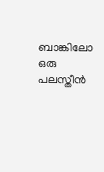ബാങ്കിലോ ഒരു പലസ്തീൻ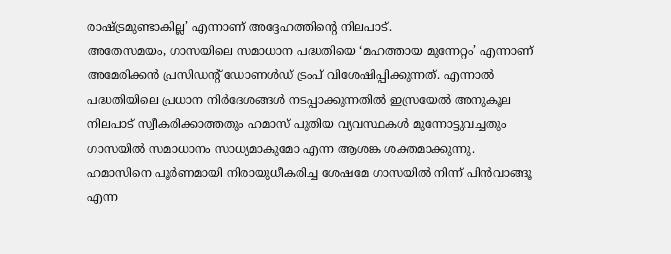രാഷ്ട്രമുണ്ടാകില്ല’ എന്നാണ് അദ്ദേഹത്തിന്റെ നിലപാട്.
അതേസമയം, ഗാസയിലെ സമാധാന പദ്ധതിയെ ‘മഹത്തായ മുന്നേറ്റം’ എന്നാണ് അമേരിക്കൻ പ്രസിഡന്റ് ഡോണൾഡ് ട്രംപ് വിശേഷിപ്പിക്കുന്നത്. എന്നാൽ പദ്ധതിയിലെ പ്രധാന നിർദേശങ്ങൾ നടപ്പാക്കുന്നതിൽ ഇസ്രയേൽ അനുകൂല നിലപാട് സ്വീകരിക്കാത്തതും ഹമാസ് പുതിയ വ്യവസ്ഥകൾ മുന്നോട്ടുവച്ചതും ഗാസയിൽ സമാധാനം സാധ്യമാകുമോ എന്ന ആശങ്ക ശക്തമാക്കുന്നു.
ഹമാസിനെ പൂർണമായി നിരായുധീകരിച്ച ശേഷമേ ഗാസയിൽ നിന്ന് പിൻവാങ്ങൂ എന്ന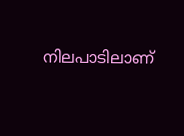നിലപാടിലാണ്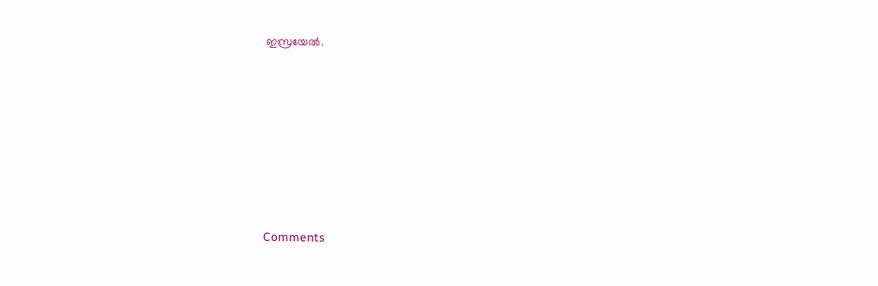ഇസ്രയേൽ.







Comments